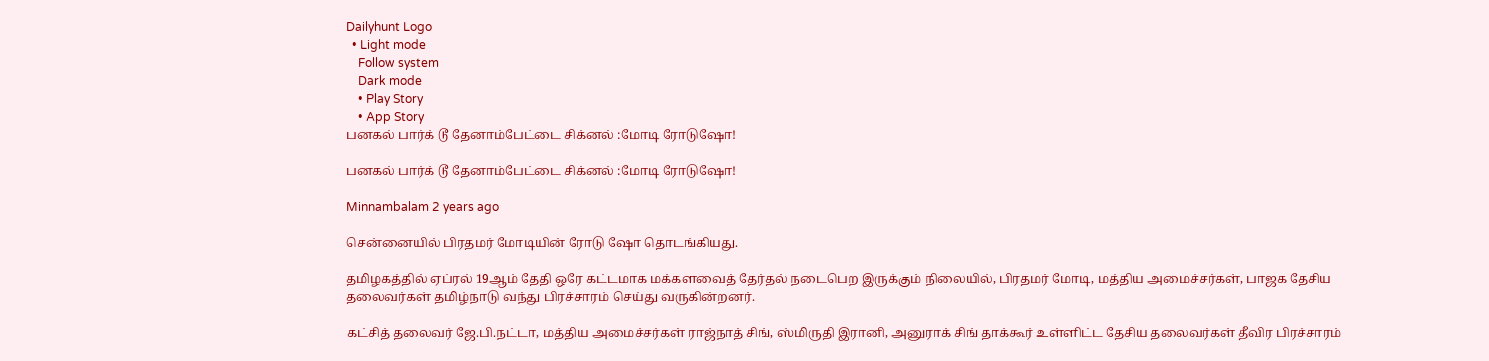Dailyhunt Logo
  • Light mode
    Follow system
    Dark mode
    • Play Story
    • App Story
பனகல் பார்க் டூ தேனாம்பேட்டை சிக்னல் :மோடி ரோடுஷோ!

பனகல் பார்க் டூ தேனாம்பேட்டை சிக்னல் :மோடி ரோடுஷோ!

Minnambalam 2 years ago

சென்னையில் பிரதமர் மோடியின் ரோடு ஷோ தொடங்கியது.

தமிழகத்தில் ஏப்ரல் 19ஆம் தேதி ஒரே கட்டமாக மக்களவைத் தேர்தல் நடைபெற இருக்கும் நிலையில், பிரதமர் மோடி, மத்திய அமைச்சர்கள், பாஜக தேசிய தலைவர்கள் தமிழ்நாடு வந்து பிரச்சாரம் செய்து வருகின்றனர்.

கட்சித் தலைவர் ஜே.பி.நட்டா, மத்திய அமைச்சர்கள் ராஜ்நாத் சிங், ஸ்மிருதி இரானி, அனுராக் சிங் தாக்கூர் உள்ளிட்ட தேசிய தலைவர்கள் தீவிர பிரச்சாரம்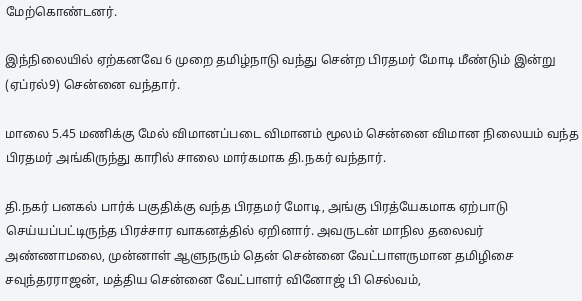மேற்கொண்டனர்.

இந்நிலையில் ஏற்கனவே 6 முறை தமிழ்நாடு வந்து சென்ற பிரதமர் மோடி மீண்டும் இன்று (ஏப்ரல்9) சென்னை வந்தார்.

மாலை 5.45 மணிக்கு மேல் விமானப்படை விமானம் மூலம் சென்னை விமான நிலையம் வந்த பிரதமர் அங்கிருந்து காரில் சாலை மார்கமாக தி.நகர் வந்தார்.

தி.நகர் பனகல் பார்க் பகுதிக்கு வந்த பிரதமர் மோடி, அங்கு பிரத்யேகமாக ஏற்பாடு செய்யப்பட்டிருந்த பிரச்சார வாகனத்தில் ஏறினார். அவருடன் மாநில தலைவர் அண்ணாமலை, முன்னாள் ஆளுநரும் தென் சென்னை வேட்பாளருமான தமிழிசை சவுந்தரராஜன், மத்திய சென்னை வேட்பாளர் வினோஜ் பி செல்வம்,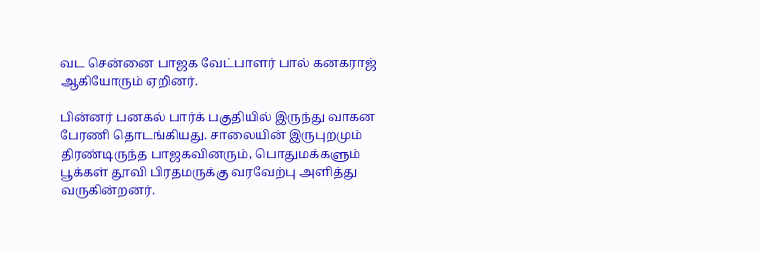வட சென்னை பாஜக வேட்பாளர் பால் கனகராஜ் ஆகியோரும் ஏறினர்.

பின்னர் பனகல் பார்க் பகுதியில் இருந்து வாகன பேரணி தொடங்கியது. சாலையின் இருபுறமும் திரண்டிருந்த பாஜகவினரும், பொதுமக்களும் பூக்கள் தூவி பிரதமருக்கு வரவேற்பு அளித்து வருகின்றனர்.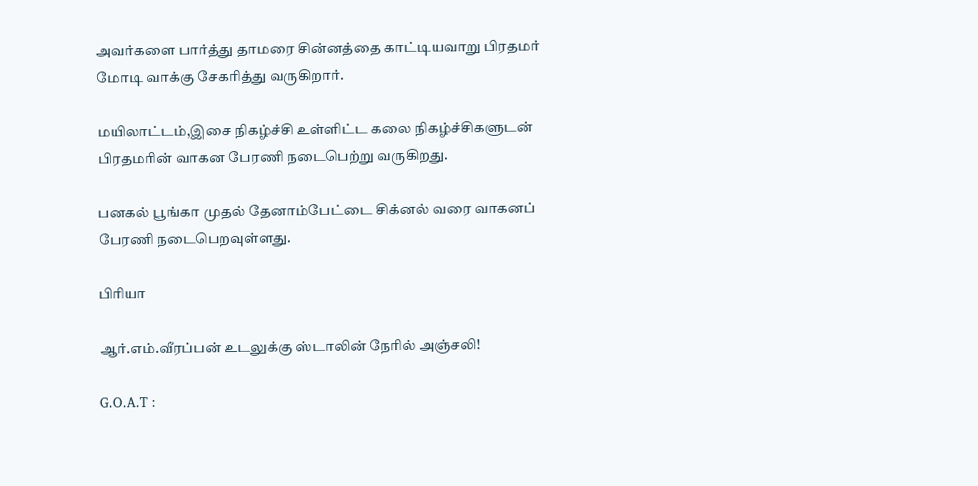அவர்களை பார்த்து தாமரை சின்னத்தை காட்டியவாறு பிரதமர் மோடி வாக்கு சேகரித்து வருகிறார்.

மயிலாட்டம்,இசை நிகழ்ச்சி உள்ளிட்ட கலை நிகழ்ச்சிகளுடன் பிரதமரின் வாகன பேரணி நடைபெற்று வருகிறது.

பனகல் பூங்கா முதல் தேனாம்பேட்டை சிக்னல் வரை வாகனப் பேரணி நடைபெறவுள்ளது.

பிரியா

ஆர்.எம்.வீரப்பன் உடலுக்கு ஸ்டாலின் நேரில் அஞ்சலி!

G.O.A.T :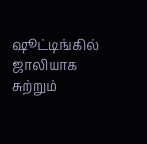ஷூட்டிங்கில் ஜாலியாக சுற்றும்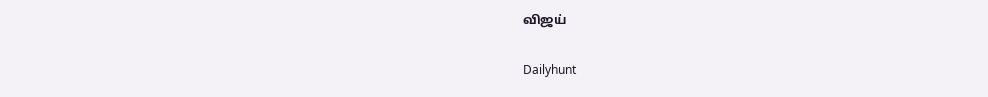விஜய்

Dailyhunt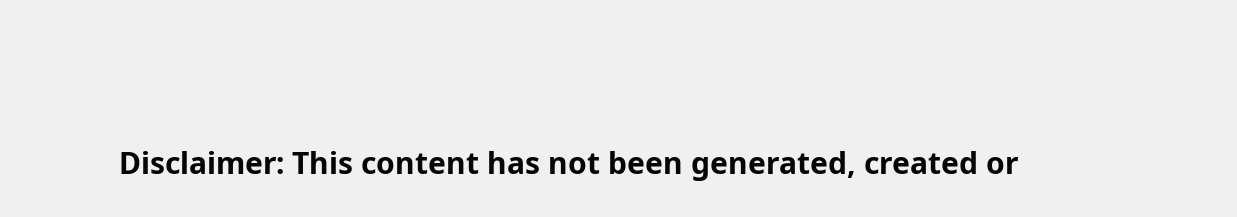Disclaimer: This content has not been generated, created or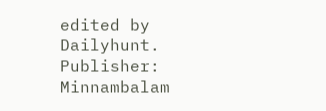edited by Dailyhunt. Publisher: Minnambalam